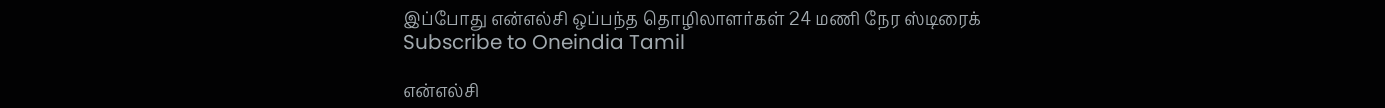இப்போது என்எல்சி ஒப்பந்த தொழிலாளர்கள் 24 மணி நேர ஸ்டிரைக்
Subscribe to Oneindia Tamil

என்எல்சி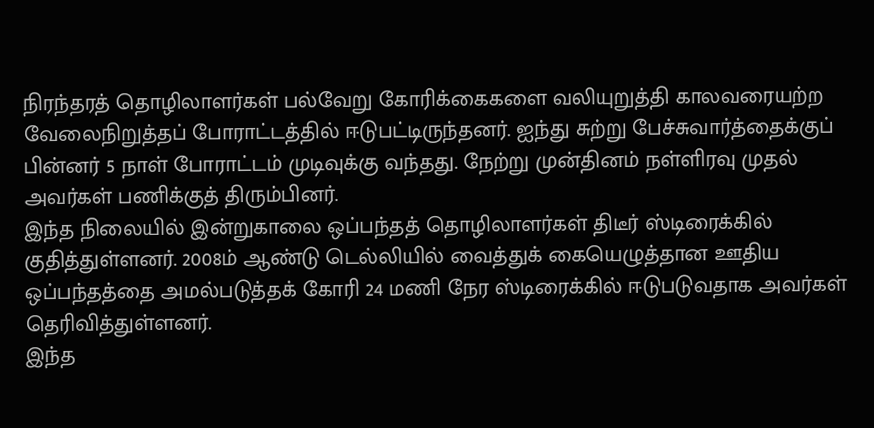நிரந்தரத் தொழிலாளர்கள் பல்வேறு கோரிக்கைகளை வலியுறுத்தி காலவரையற்ற வேலைநிறுத்தப் போராட்டத்தில் ஈடுபட்டிருந்தனர். ஐந்து சுற்று பேச்சுவார்த்தைக்குப் பின்னர் 5 நாள் போராட்டம் முடிவுக்கு வந்தது. நேற்று முன்தினம் நள்ளிரவு முதல் அவர்கள் பணிக்குத் திரும்பினர்.
இந்த நிலையில் இன்றுகாலை ஒப்பந்தத் தொழிலாளர்கள் திடீர் ஸ்டிரைக்கில் குதித்துள்ளனர். 2008ம் ஆண்டு டெல்லியில் வைத்துக் கையெழுத்தான ஊதிய ஒப்பந்தத்தை அமல்படுத்தக் கோரி 24 மணி நேர ஸ்டிரைக்கில் ஈடுபடுவதாக அவர்கள் தெரிவித்துள்ளனர்.
இந்த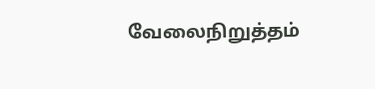வேலைநிறுத்தம்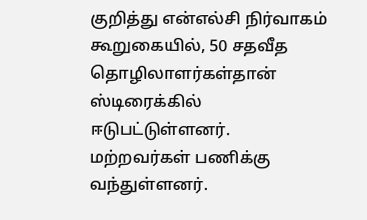குறித்து என்எல்சி நிர்வாகம் கூறுகையில், 50 சதவீத தொழிலாளர்கள்தான் ஸ்டிரைக்கில் ஈடுபட்டுள்ளனர். மற்றவர்கள் பணிக்கு வந்துள்ளனர்.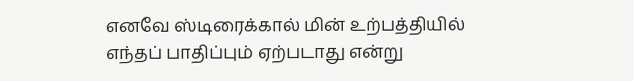எனவே ஸ்டிரைக்கால் மின் உற்பத்தியில் எந்தப் பாதிப்பும் ஏற்படாது என்று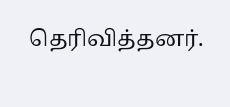தெரிவித்தனர்.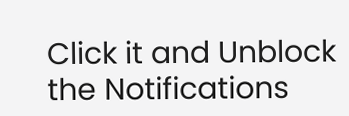Click it and Unblock the Notifications